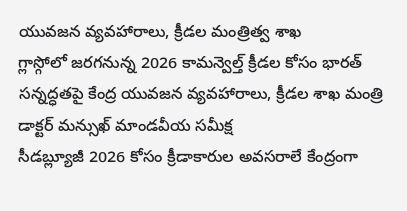యువజన వ్యవహారాలు, క్రీడల మంత్రిత్వ శాఖ
గ్లాస్గోలో జరగనున్న 2026 కామన్వెల్త్ క్రీడల కోసం భారత్ సన్నద్ధతపై కేంద్ర యువజన వ్యవహారాలు, క్రీడల శాఖ మంత్రి డాక్టర్ మన్సుఖ్ మాండవీయ సమీక్ష
సీడబ్ల్యూజీ 2026 కోసం క్రీడాకారుల అవసరాలే కేంద్రంగా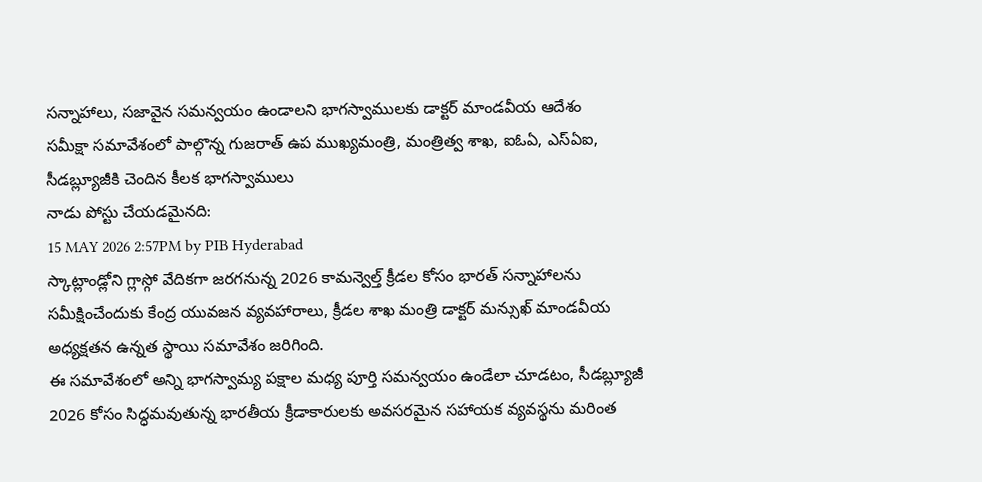సన్నాహాలు, సజావైన సమన్వయం ఉండాలని భాగస్వాములకు డాక్టర్ మాండవీయ ఆదేశం
సమీక్షా సమావేశంలో పాల్గొన్న గుజరాత్ ఉప ముఖ్యమంత్రి, మంత్రిత్వ శాఖ, ఐఓఏ, ఎస్ఏఐ, సీడబ్ల్యూజీకి చెందిన కీలక భాగస్వాములు
నాడు పోస్టు చేయడమైనది:
15 MAY 2026 2:57PM by PIB Hyderabad
స్కాట్లాండ్లోని గ్లాస్గో వేదికగా జరగనున్న 2026 కామన్వెల్త్ క్రీడల కోసం భారత్ సన్నాహాలను సమీక్షించేందుకు కేంద్ర యువజన వ్యవహారాలు, క్రీడల శాఖ మంత్రి డాక్టర్ మన్సుఖ్ మాండవీయ అధ్యక్షతన ఉన్నత స్థాయి సమావేశం జరిగింది.
ఈ సమావేశంలో అన్ని భాగస్వామ్య పక్షాల మధ్య పూర్తి సమన్వయం ఉండేలా చూడటం, సీడబ్ల్యూజీ 2026 కోసం సిద్ధమవుతున్న భారతీయ క్రీడాకారులకు అవసరమైన సహాయక వ్యవస్థను మరింత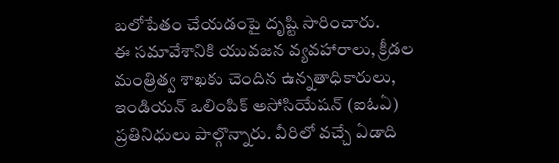బలోపేతం చేయడంపై దృష్టి సారించారు.
ఈ సమావేశానికి యువజన వ్యవహారాలు, క్రీడల మంత్రిత్వ శాఖకు చెందిన ఉన్నతాధికారులు, ఇండియన్ ఒలింపిక్ అసోసియేషన్ (ఐఓఏ) ప్రతినిధులు పాల్గొన్నారు. వీరిలో వచ్చే ఏడాది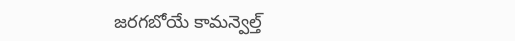జరగబోయే కామన్వెల్త్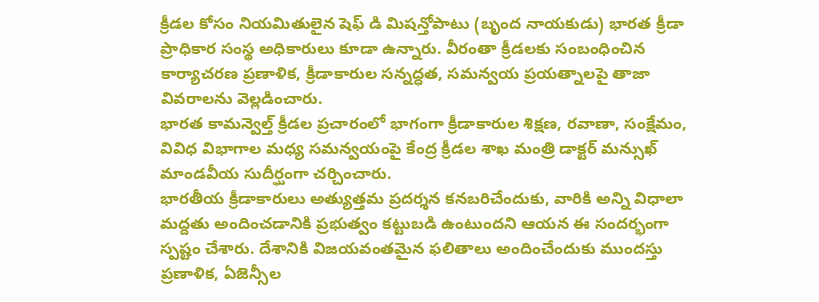క్రీడల కోసం నియమితులైన షెఫ్ డి మిషన్తోపాటు (బృంద నాయకుడు) భారత క్రీడా ప్రాధికార సంస్థ అధికారులు కూడా ఉన్నారు. వీరంతా క్రీడలకు సంబంధించిన కార్యాచరణ ప్రణాళిక, క్రీడాకారుల సన్నద్ధత, సమన్వయ ప్రయత్నాలపై తాజా వివరాలను వెల్లడించారు.
భారత కామన్వెల్త్ క్రీడల ప్రచారంలో భాగంగా క్రీడాకారుల శిక్షణ, రవాణా, సంక్షేమం, వివిధ విభాగాల మధ్య సమన్వయంపై కేంద్ర క్రీడల శాఖ మంత్రి డాక్టర్ మన్సుఖ్ మాండవీయ సుదీర్ఘంగా చర్చించారు.
భారతీయ క్రీడాకారులు అత్యుత్తమ ప్రదర్శన కనబరిచేందుకు, వారికి అన్ని విధాలా మద్దతు అందించడానికి ప్రభుత్వం కట్టుబడి ఉంటుందని ఆయన ఈ సందర్భంగా స్పష్టం చేశారు. దేశానికి విజయవంతమైన ఫలితాలు అందించేందుకు ముందస్తు ప్రణాళిక, ఏజెన్సీల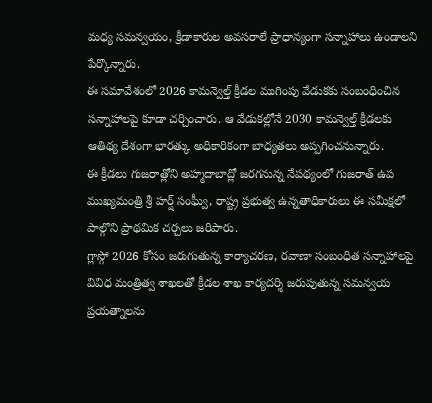మధ్య సమన్వయం, క్రీడాకారుల అవసరాలే ప్రాధాన్యంగా సన్నాహాలు ఉండాలని పేర్కొన్నారు.
ఈ సమావేశంలో 2026 కామన్వెల్త్ క్రీడల ముగింపు వేడుకకు సంబంధించిన సన్నాహాలపై కూడా చర్చించారు. ఆ వేడుకల్లోనే 2030 కామన్వెల్త్ క్రీడలకు ఆతిథ్య దేశంగా భారత్కు అధికారికంగా బాధ్యతలు అప్పగించనున్నారు.
ఈ క్రీడలు గుజరాత్లోని అహ్మదాబాద్లో జరగనున్న నేపథ్యంలో గుజరాత్ ఉప ముఖ్యమంత్రి శ్రీ హర్ష్ సంఘ్వీ, రాష్ట్ర ప్రభుత్వ ఉన్నతాధికారులు ఈ సమీక్షలో పాల్గొని ప్రాథమిక చర్చలు జరిపారు.
గ్లాస్గో 2026 కోసం జరుగుతున్న కార్యాచరణ, రవాణా సంబంధిత సన్నాహాలపై వివిధ మంత్రిత్వ శాఖలతో క్రీడల శాఖ కార్యదర్శి జరుపుతున్న సమన్వయ ప్రయత్నాలను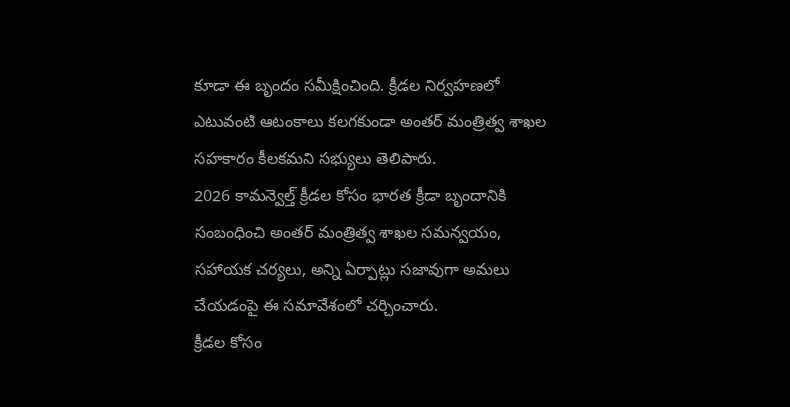కూడా ఈ బృందం సమీక్షించింది. క్రీడల నిర్వహణలో ఎటువంటి ఆటంకాలు కలగకుండా అంతర్ మంత్రిత్వ శాఖల సహకారం కీలకమని సభ్యులు తెలిపారు.
2026 కామన్వెల్త్ క్రీడల కోసం భారత క్రీడా బృందానికి సంబంధించి అంతర్ మంత్రిత్వ శాఖల సమన్వయం, సహాయక చర్యలు, అన్ని ఏర్పాట్లు సజావుగా అమలు చేయడంపై ఈ సమావేశంలో చర్చించారు.
క్రీడల కోసం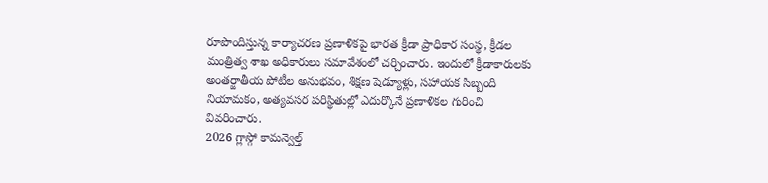రూపొందిస్తున్న కార్యాచరణ ప్రణాళికపై భారత క్రీడా ప్రాధికార సంస్థ, క్రీడల మంత్రిత్వ శాఖ అధికారులు సమావేశంలో చర్చించారు. ఇందులో క్రీడాకారులకు అంతర్జాతీయ పోటీల అనుభవం, శిక్షణ షెడ్యూళ్లు, సహాయక సిబ్బంది నియామకం, అత్యవసర పరిస్థితుల్లో ఎదుర్కొనే ప్రణాళికల గురించి వివరించారు.
2026 గ్లాస్గో కామన్వెల్త్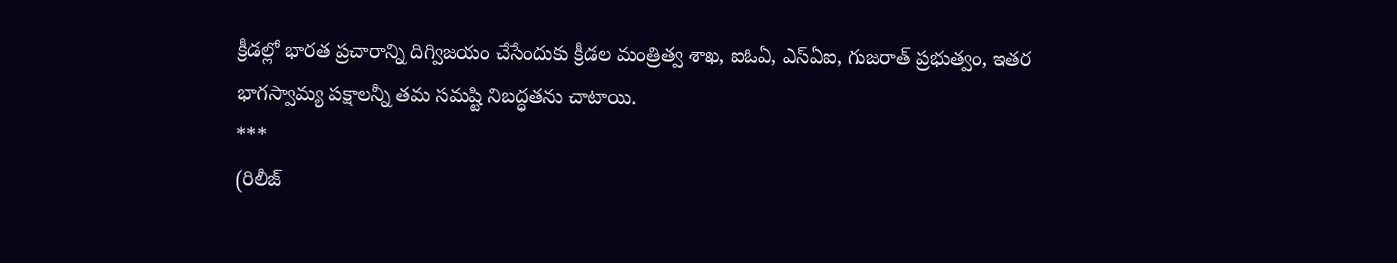క్రీడల్లో భారత ప్రచారాన్ని దిగ్విజయం చేసేందుకు క్రీడల మంత్రిత్వ శాఖ, ఐఓఏ, ఎస్ఏఐ, గుజరాత్ ప్రభుత్వం, ఇతర భాగస్వామ్య పక్షాలన్నీ తమ సమష్టి నిబద్ధతను చాటాయి.
***
(రిలీజ్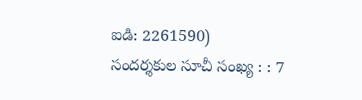ఐడి: 2261590)
సందర్శకుల సూచీ సంఖ్య : : 7